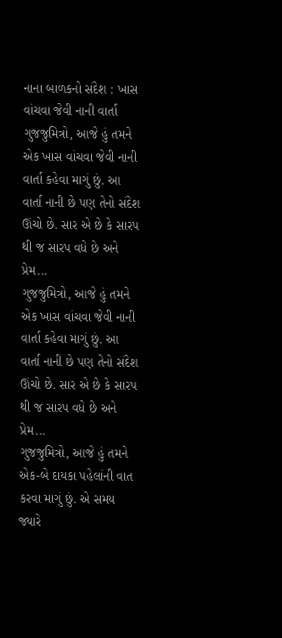નાના બાળકનો સંદેશ : ખાસ વાંચવા જેવી નાની વાર્તા
ગુજજુમિત્રો, આજે હું તમને એક ખાસ વાંચવા જેવી નાની વાર્તા કહેવા માગું છું. આ વાર્તા નાની છે પણ તેનો સંદેશ ઊંચો છે. સાર એ છે કે સારપ થી જ સારપ વધે છે અને પ્રેમ...
ગુજજુમિત્રો, આજે હું તમને એક ખાસ વાંચવા જેવી નાની વાર્તા કહેવા માગું છું. આ વાર્તા નાની છે પણ તેનો સંદેશ ઊંચો છે. સાર એ છે કે સારપ થી જ સારપ વધે છે અને પ્રેમ...
ગુજજુમિત્રો, આજે હું તમને એક-બે દાયકા પહેલાંની વાત કરવા માગું છું. એ સમય જ્યારે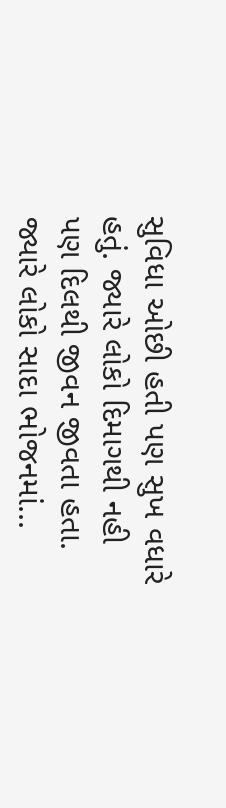સુવિધા ઓછી હતી પણ સુખ વધારે હતું. જ્યારે લોકો દિમાગથી નહી પણ દિલથી જીવન જીવતા હતા. જ્યારે લોકો સાદા ભોજનમાં...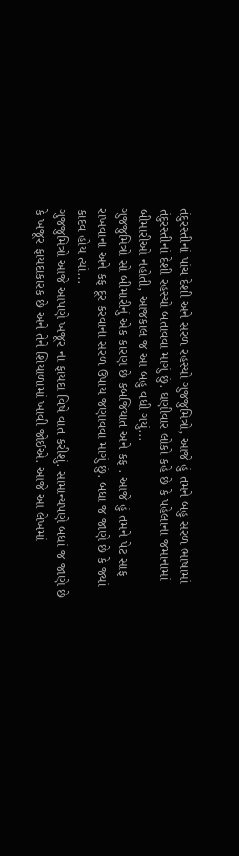તંદુરસ્તીનાં પાંચ દેશી અને સરળ રહસ્યો ગુજજુમિત્રો, આજે હું તમને બહુ સરળ ભાષામાં તંદુરસ્તીનાં દેશી રહસ્યો બતાવવા માગું છું. ઘણીવાર લોકો કહે છે કે પહેલાના જમાનામાં બીમારીઓ નહોતી, આજકાલ જ આ બહુ વધી ગયું...
ગુજજુમિત્રો સો બીમારીનું એક કારણ છે કબજિયાત અને કફ . આજે હું તમને પેટ સાફ રાખવાના અને કફ દૂર કરવાના સરળ ઉપાય જણાવવા માગું છું. બધા જ જાણે છે કે જ્યાં કાદવ હોય ત્યાં...
ગુજજુમિત્રો આજે આપણે ખજૂર ના ફાયદા વિષે વાત કરીશું. સામાન્યપણે બધાં જ જાણે છે કે ખજૂર ફાયદાકારક છે અને તેને શિયાળામાં ખાવી જોઈએ. આજે આ લેખમાં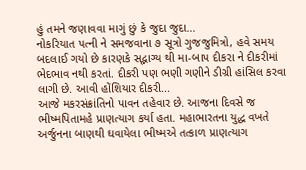હું તમને જણાવવા માગું છું કે જુદા જુદા...
નોકરિયાત પત્ની ને સમજવાના ૭ સૂત્રો ગુજજુમિત્રો, હવે સમય બદલાઈ ગયો છે કારણકે સદ્ભાગ્ય થી મા-બાપ દીકરા ને દીકરીમાં ભેદભાવ નથી કરતાં. દીકરી પણ ભણી ગણીને ડીગ્રી હાંસિલ કરવા લાગી છે. આવી હોંશિયાર દીકરી...
આજે મકરસંક્રાંતિનો પાવન તહેવાર છે. આજના દિવસે જ ભીષ્મપિતામહે પ્રાણત્યાગ કર્યા હતા. મહાભારતના યુદ્ધ વખતે અર્જુનના બાણથી ઘવાયેલા ભીષ્મએ તત્કાળ પ્રાણત્યાગ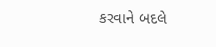કરવાને બદલે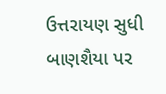ઉત્તરાયણ સુધી બાણશૈયા પર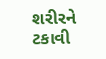શરીરને ટકાવી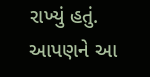રાખ્યું હતું. આપણને આ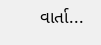વાર્તા...